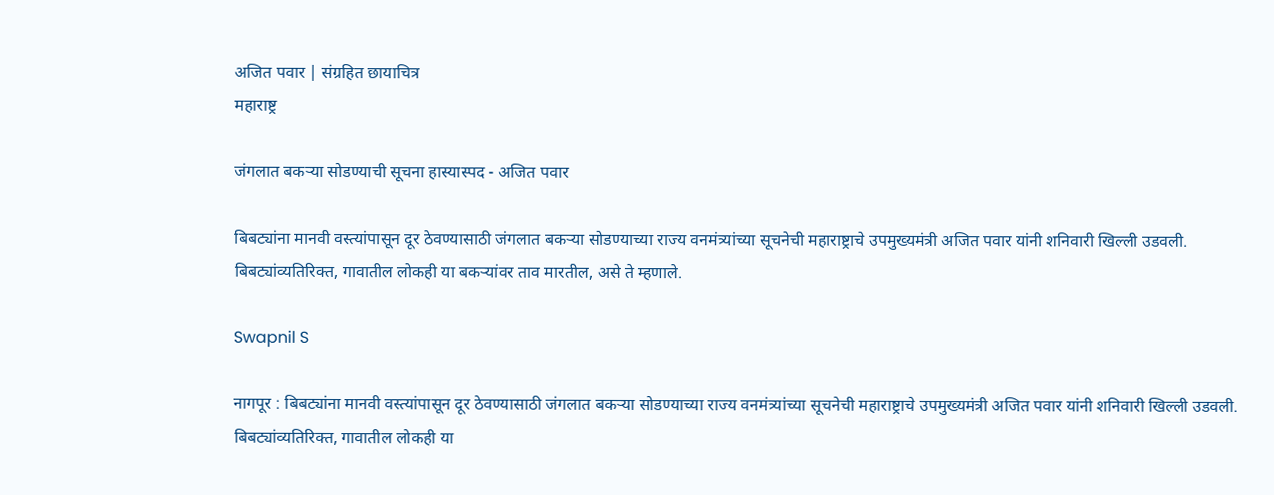अजित पवार | संग्रहित छायाचित्र
महाराष्ट्र

जंगलात बकऱ्या सोडण्याची सूचना हास्यास्पद - अजित पवार

बिबट्यांना मानवी वस्त्यांपासून दूर ठेवण्यासाठी जंगलात बकऱ्या सोडण्याच्या राज्य वनमंत्र्यांच्या सूचनेची महाराष्ट्राचे उपमुख्यमंत्री अजित पवार यांनी शनिवारी खिल्ली उडवली. बिबट्यांव्यतिरिक्त, गावातील लोकही या बकऱ्यांवर ताव मारतील, असे ते म्हणाले.

Swapnil S

नागपूर : बिबट्यांना मानवी वस्त्यांपासून दूर ठेवण्यासाठी जंगलात बकऱ्या सोडण्याच्या राज्य वनमंत्र्यांच्या सूचनेची महाराष्ट्राचे उपमुख्यमंत्री अजित पवार यांनी शनिवारी खिल्ली उडवली. बिबट्यांव्यतिरिक्त, गावातील लोकही या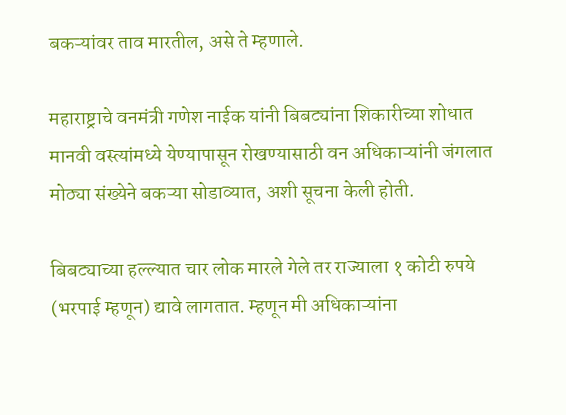बकऱ्यांवर ताव मारतील, असे ते म्हणाले.

महाराष्ट्राचे वनमंत्री गणेश नाईक यांनी बिबट्यांना शिकारीच्या शोधात मानवी वस्त्यांमध्ये येण्यापासून रोखण्यासाठी वन अधिकाऱ्यांनी जंगलात मोठ्या संख्येने बकऱ्या सोडाव्यात, अशी सूचना केली होती.

बिबट्याच्या हल्ल्यात चार लोक मारले गेले तर राज्याला १ कोटी रुपये (भरपाई म्हणून) द्यावे लागतात. म्हणून मी अधिकाऱ्यांना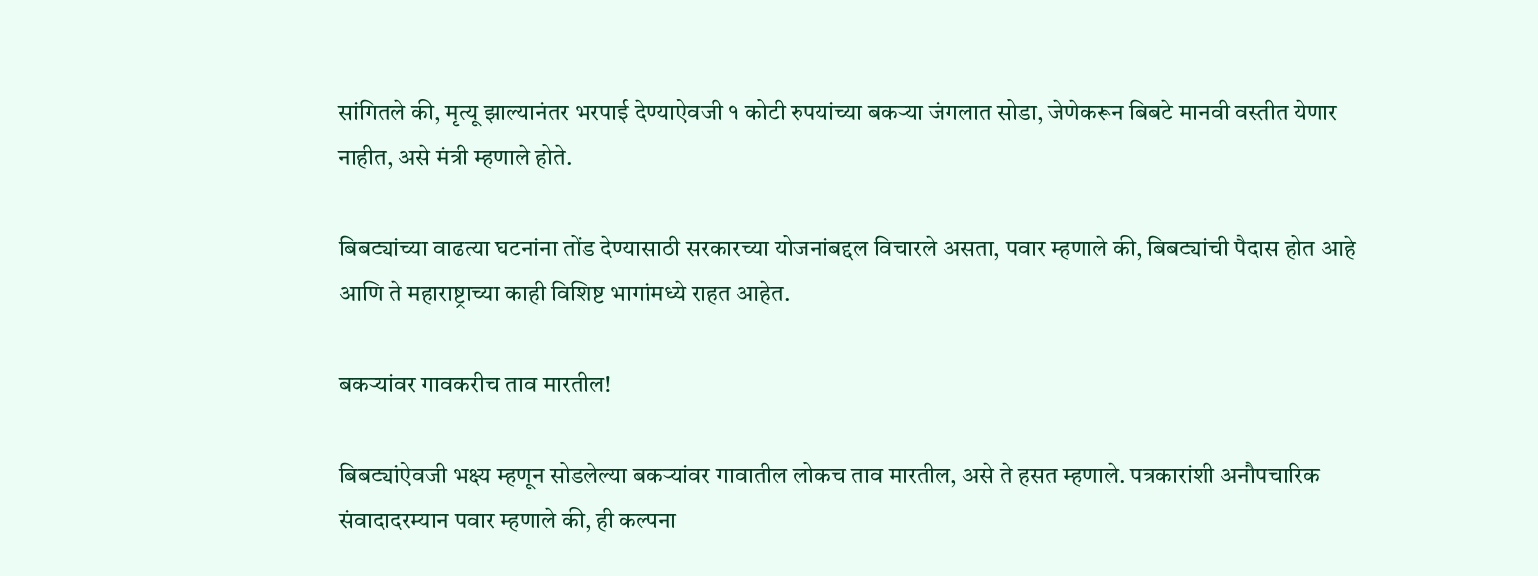सांगितले की, मृत्यू झाल्यानंतर भरपाई देण्याऐवजी १ कोटी रुपयांच्या बकऱ्या जंगलात सोडा, जेणेकरून बिबटे मानवी वस्तीत येणार नाहीत, असे मंत्री म्हणाले होते.

बिबट्यांच्या वाढत्या घटनांना तोंड देण्यासाठी सरकारच्या योजनांबद्दल विचारले असता, पवार म्हणाले की, बिबट्यांची पैदास होत आहे आणि ते महाराष्ट्राच्या काही विशिष्ट भागांमध्ये राहत आहेत.

बकऱ्यांवर गावकरीच ताव मारतील!

बिबट्यांऐवजी भक्ष्य म्हणून सोडलेल्या बकऱ्यांवर गावातील लोकच ताव मारतील, असे ते हसत म्हणाले. पत्रकारांशी अनौपचारिक संवादादरम्यान पवार म्हणाले की, ही कल्पना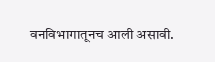वनविभागातूनच आली असावी.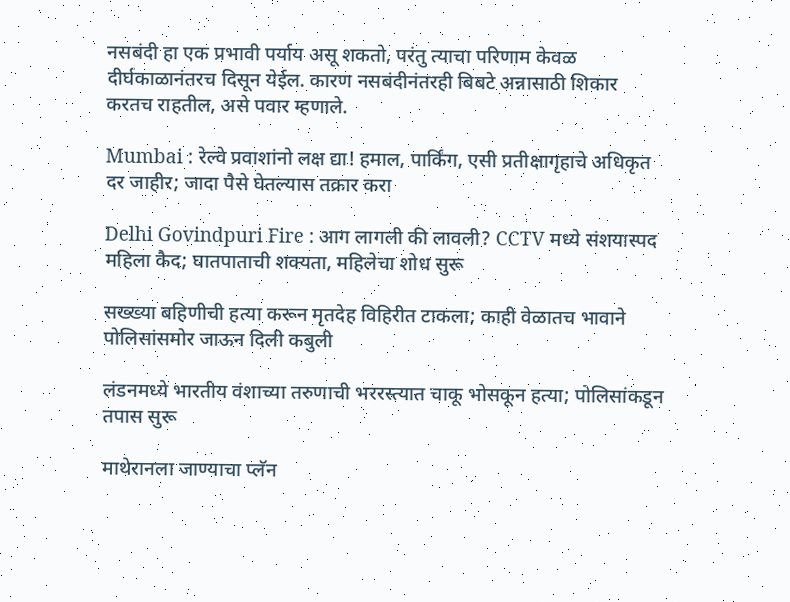नसबंदी हा एक प्रभावी पर्याय असू शकतो, परंतु त्याचा परिणाम केवळ दीर्घकाळानंतरच दिसून येईल. कारण नसबंदीनंतरही बिबटे अन्नासाठी शिकार करतच राहतील, असे पवार म्हणाले.

Mumbai : रेल्वे प्रवाशांनो लक्ष द्या! हमाल, पार्किंग, एसी प्रतीक्षागृहाचे अधिकृत दर जाहीर; जादा पैसे घेतल्यास तक्रार करा

Delhi Govindpuri Fire : आग लागली की लावली? CCTV मध्ये संशयास्पद महिला कैद; घातपाताची शक्यता, महिलेचा शोध सुरू

सख्ख्या बहिणीची हत्या करून मृतदेह विहिरीत टाकला; काही वेळातच भावाने पोलिसांसमोर जाऊन दिली कबुली

लंडनमध्ये भारतीय वंशाच्या तरुणाची भररस्त्यात चाकू भोसकून हत्या; पोलिसांकडून तपास सुरू

माथेरानला जाण्याचा प्लॅन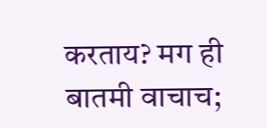करताय? मग ही बातमी वाचाच;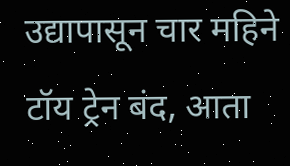उद्यापासून चार महिने टॉय ट्रेन बंद, आता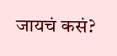जायचं कसं?